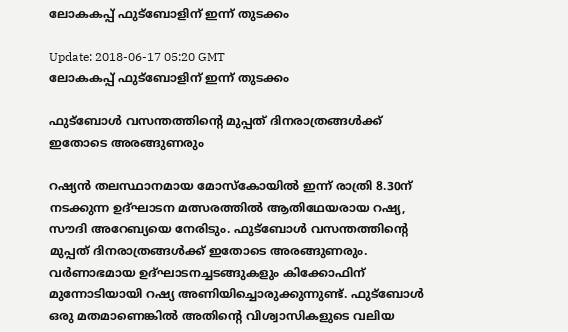ലോകകപ്പ് ഫുട്ബോളിന് ഇന്ന് തുടക്കം

Update: 2018-06-17 05:20 GMT
ലോകകപ്പ് ഫുട്ബോളിന് ഇന്ന് തുടക്കം

ഫുട്ബോള്‍ വസന്തത്തിന്‍റെ മുപ്പത് ദിനരാത്രങ്ങള്‍ക്ക് ഇതോടെ അരങ്ങുണരും

റഷ്യന്‍ തലസ്ഥാനമായ മോസ്കോയില്‍ ഇന്ന് രാത്രി 8.30ന് നടക്കുന്ന ഉദ്ഘാടന മത്സരത്തില്‍ ആതിഥേയരായ റഷ്യ, സൗദി അറേബ്യയെ നേരിടും. ഫുട്ബോള്‍ വസന്തത്തിന്‍റെ മുപ്പത് ദിനരാത്രങ്ങള്‍ക്ക് ഇതോടെ അരങ്ങുണരും. വര്‍ണാഭമായ ഉദ്ഘാടനച്ചടങ്ങുകളും കിക്കോഫിന് മുന്നോടിയായി റഷ്യ അണിയിച്ചൊരുക്കുന്നുണ്ട്. ഫുട്ബോള്‍ ഒരു മതമാണെങ്കില്‍ അതിന്റെ വിശ്വാസികളുടെ വലിയ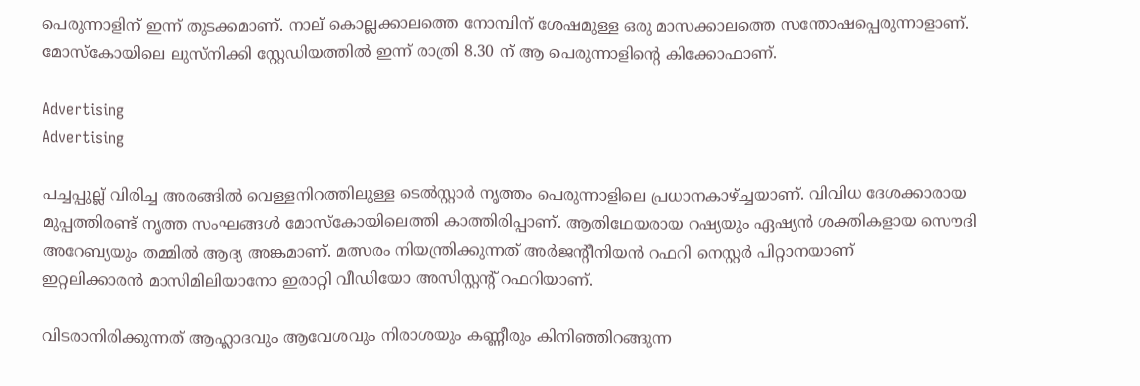പെരുന്നാളിന് ഇന്ന് തുടക്കമാണ്. നാല് കൊല്ലക്കാലത്തെ നോമ്പിന് ശേഷമുള്ള ഒരു മാസക്കാലത്തെ സന്തോഷപ്പെരുന്നാളാണ്. മോസ്കോയിലെ ലുസ്നിക്കി സ്റ്റേഡിയത്തില്‍ ഇന്ന് രാത്രി 8.30 ന് ആ പെരുന്നാളിന്റെ കിക്കോഫാണ്.

Advertising
Advertising

പച്ചപ്പുല്ല് വിരിച്ച അരങ്ങില്‍ വെള്ളനിറത്തിലുള്ള ടെല്‍സ്റ്റാര്‍ നൃത്തം പെരുന്നാളിലെ പ്രധാനകാഴ്ച്ചയാണ്. വിവിധ ദേശക്കാരായ മുപ്പത്തിരണ്ട് നൃത്ത സംഘങ്ങള്‍ മോസ്കോയിലെത്തി കാത്തിരിപ്പാണ്. ആതിഥേയരായ റഷ്യയും ഏഷ്യന്‍ ശക്തികളായ സൌദി അറേബ്യയും തമ്മില്‍ ആദ്യ അങ്കമാണ്. മത്സരം നിയന്ത്രിക്കുന്നത് അര്‍ജന്റീനിയന്‍ റഫറി നെസ്റ്റര്‍ പിറ്റാനയാണ്
ഇറ്റലിക്കാരന്‍ മാസിമിലിയാനോ ഇരാറ്റി വീഡിയോ അസിസ്റ്റന്റ് റഫറിയാണ്.

വിടരാനിരിക്കുന്നത് ആഹ്ലാദവും ആവേശവും നിരാശയും കണ്ണീരും കിനിഞ്ഞിറങ്ങുന്ന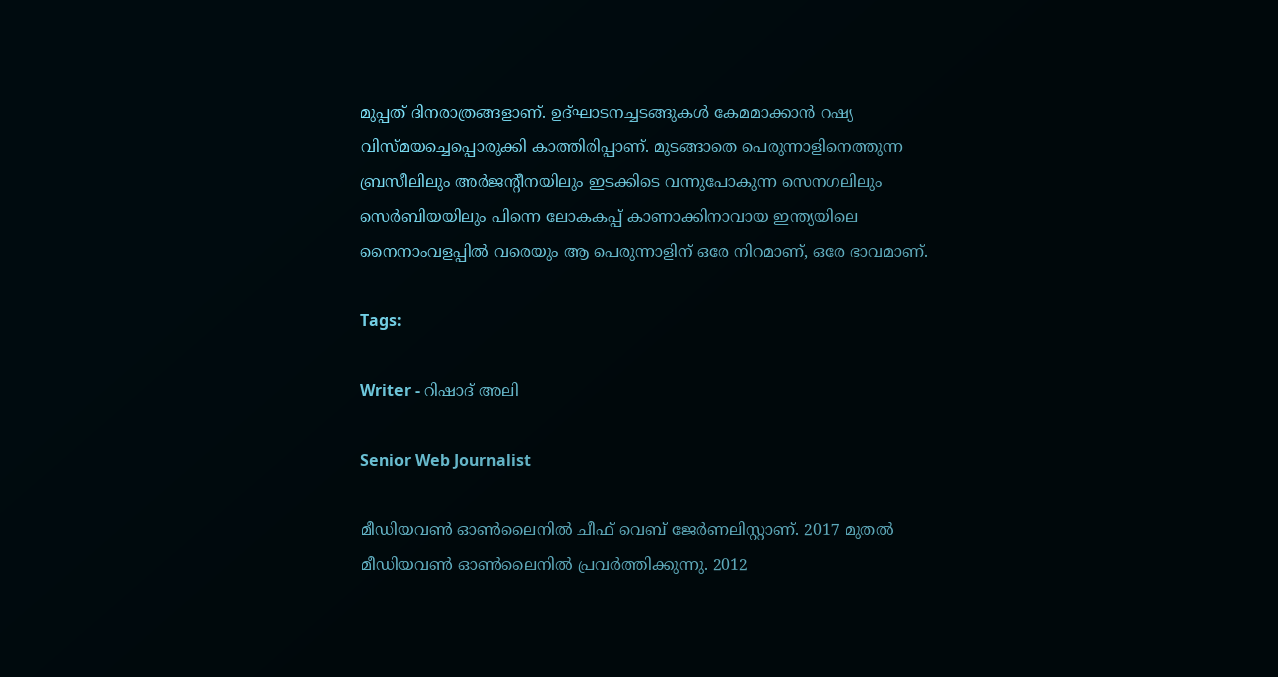മുപ്പത് ദിനരാത്രങ്ങളാണ്. ഉദ്ഘാടനച്ചടങ്ങുകള്‍ കേമമാക്കാന്‍ റഷ്യ വിസ്മയച്ചെപ്പൊരുക്കി കാത്തിരിപ്പാണ്. മുടങ്ങാതെ പെരുന്നാളിനെത്തുന്ന ബ്രസീലിലും അര്‍ജന്റീനയിലും ഇടക്കിടെ വന്നുപോകുന്ന സെനഗലിലും സെര്‍ബിയയിലും പിന്നെ ലോകകപ്പ് കാണാക്കിനാവായ ഇന്ത്യയിലെ നൈനാംവളപ്പില്‍ വരെയും ആ പെരുന്നാളിന് ഒരേ നിറമാണ്, ഒരേ ഭാവമാണ്.

Tags:

Writer - റിഷാദ് അലി

Senior Web Journalist

മീഡിയവൺ ഓൺലൈനിൽ ചീഫ് വെബ് ജേർണലിസ്റ്റാണ്. 2017 മുതൽ മീഡിയവൺ ഓൺലൈനിൽ പ്രവർത്തിക്കുന്നു. 2012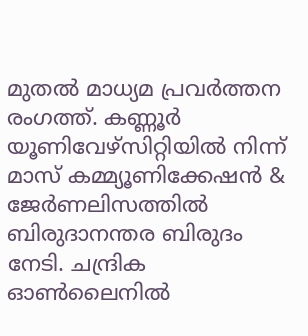മുതൽ മാധ്യമ പ്രവർത്തന രംഗത്ത്. കണ്ണൂര്‍ യൂണിവേഴ്‌സിറ്റിയിൽ നിന്ന് മാസ് കമ്മ്യൂണിക്കേഷന്‍ & ജേര്‍ണലിസത്തില്‍ ബിരുദാനന്തര ബിരുദം നേടി. ചന്ദ്രിക ഓണ്‍ലൈനില്‍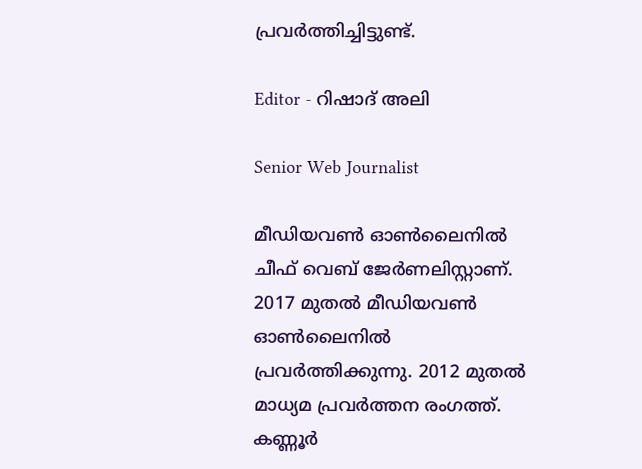പ്രവര്‍ത്തിച്ചിട്ടുണ്ട്.

Editor - റിഷാദ് അലി

Senior Web Journalist

മീഡിയവൺ ഓൺലൈനിൽ ചീഫ് വെബ് ജേർണലിസ്റ്റാണ്. 2017 മുതൽ മീഡിയവൺ ഓൺലൈനിൽ പ്രവർത്തിക്കുന്നു. 2012 മുതൽ മാധ്യമ പ്രവർത്തന രംഗത്ത്. കണ്ണൂര്‍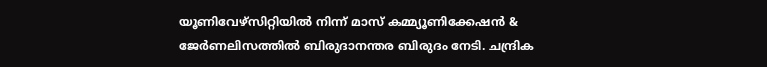യൂണിവേഴ്‌സിറ്റിയിൽ നിന്ന് മാസ് കമ്മ്യൂണിക്കേഷന്‍ & ജേര്‍ണലിസത്തില്‍ ബിരുദാനന്തര ബിരുദം നേടി. ചന്ദ്രിക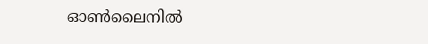ഓണ്‍ലൈനില്‍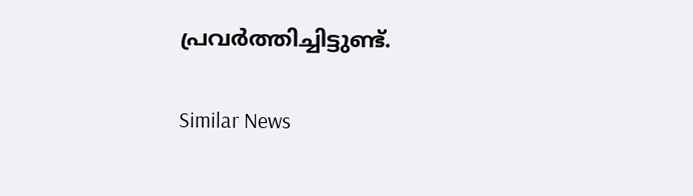പ്രവര്‍ത്തിച്ചിട്ടുണ്ട്.

Similar News